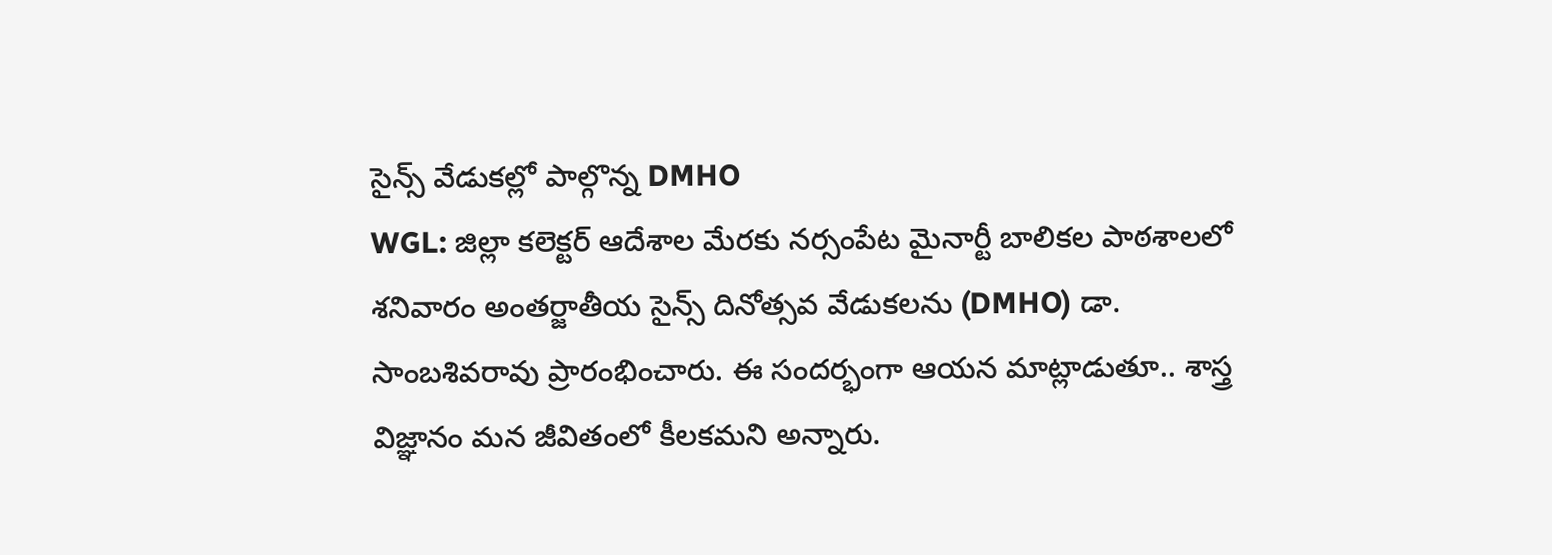సైన్స్ వేడుకల్లో పాల్గొన్న DMHO
WGL: జిల్లా కలెక్టర్ ఆదేశాల మేరకు నర్సంపేట మైనార్టీ బాలికల పాఠశాలలో శనివారం అంతర్జాతీయ సైన్స్ దినోత్సవ వేడుకలను (DMHO) డా. సాంబశివరావు ప్రారంభించారు. ఈ సందర్భంగా ఆయన మాట్లాడుతూ.. శాస్త్ర విజ్ఞానం మన జీవితంలో కీలకమని అన్నారు.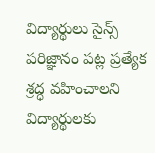విద్యార్థులు సైన్స్ పరిజ్ఞానం పట్ల ప్రత్యేక శ్రద్ధ వహించాలని విద్యార్థులకు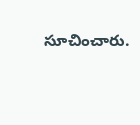సూచించారు.